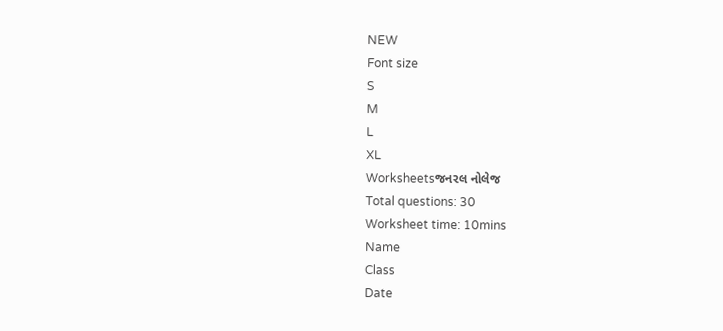NEW
Font size
S
M
L
XL
Worksheetsજનરલ નોલેજ
Total questions: 30
Worksheet time: 10mins
Name
Class
Date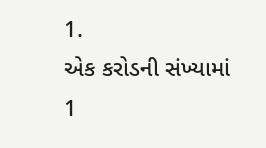1.
એક કરોડની સંખ્યામાં 1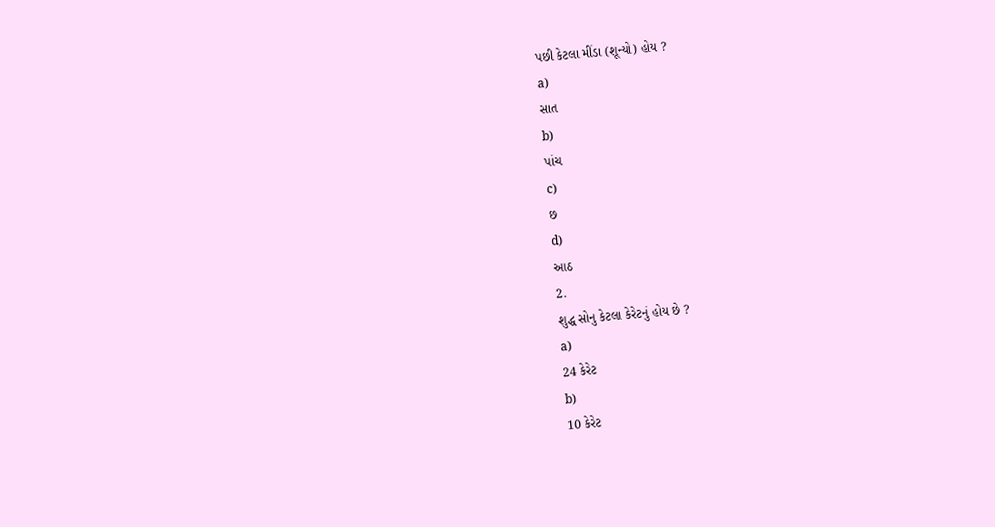પછી કેટલા મીંડા (શૂન્યો) હોય ?
a)
સાત
b)
પાંચ
c)
છ
d)
આઠ
2.
શુદ્ધ સોનુ કેટલા કેરેટનું હોય છે ?
a)
24 કેરેટ
b)
10 કેરેટ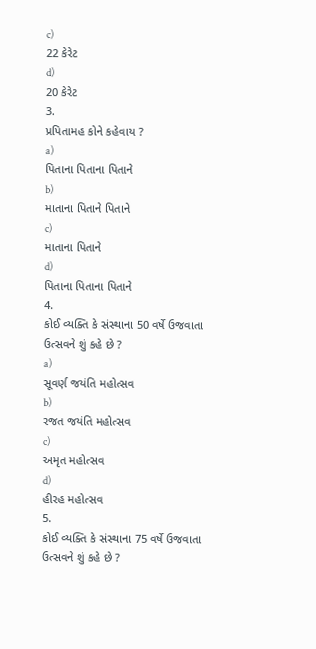c)
22 કેરેટ
d)
20 કેરેટ
3.
પ્રપિતામહ કોને કહેવાય ?
a)
પિતાના પિતાના પિતાને
b)
માતાના પિતાને પિતાને
c)
માતાના પિતાને
d)
પિતાના પિતાના પિતાને
4.
કોઈ વ્યક્તિ કે સંસ્થાના 50 વર્ષે ઉજવાતા ઉત્સવને શું કહે છે ?
a)
સૂવર્ણ જયંતિ મહોત્સવ
b)
રજત જયંતિ મહોત્સવ
c)
અમૃત મહોત્સવ
d)
હીરહ મહોત્સવ
5.
કોઈ વ્યક્તિ કે સંસ્થાના 75 વર્ષે ઉજવાતા ઉત્સવને શું કહે છે ?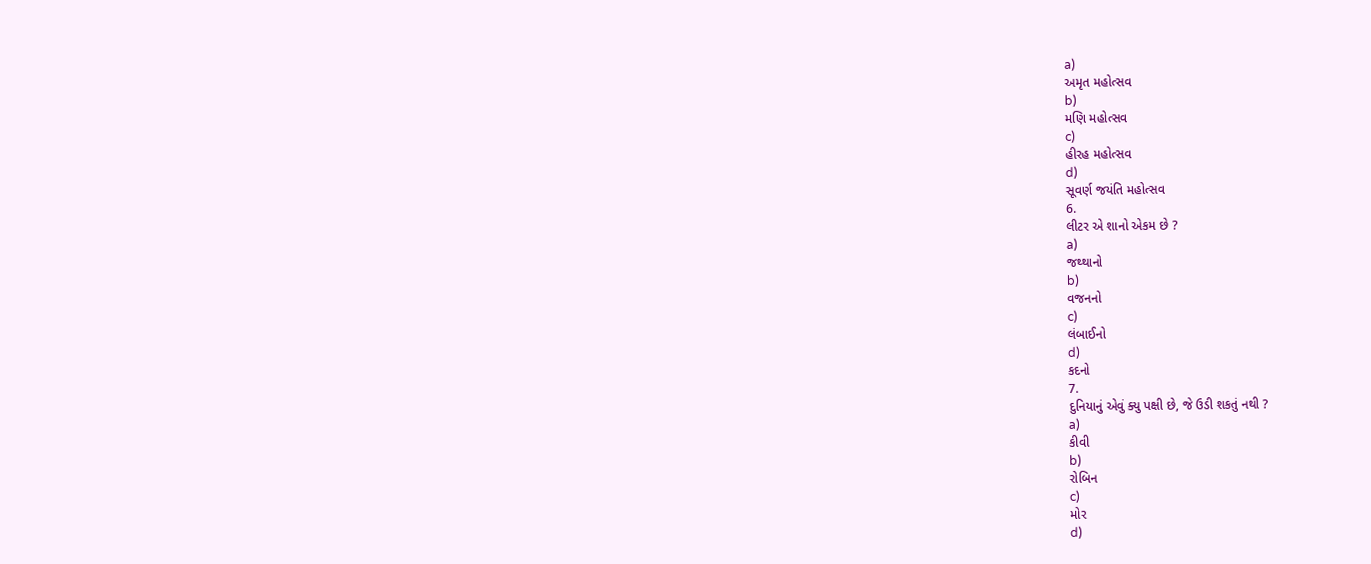a)
અમૃત મહોત્સવ
b)
મણિ મહોત્સવ
c)
હીરહ મહોત્સવ
d)
સૂવર્ણ જયંતિ મહોત્સવ
6.
લીટર એ શાનો એકમ છે ?
a)
જથ્થાનો
b)
વજનનો
c)
લંબાઈનો
d)
કદનો
7.
દુનિયાનું એવું ક્યુ પક્ષી છે, જે ઉડી શકતું નથી ?
a)
કીવી
b)
રોબિન
c)
મોર
d)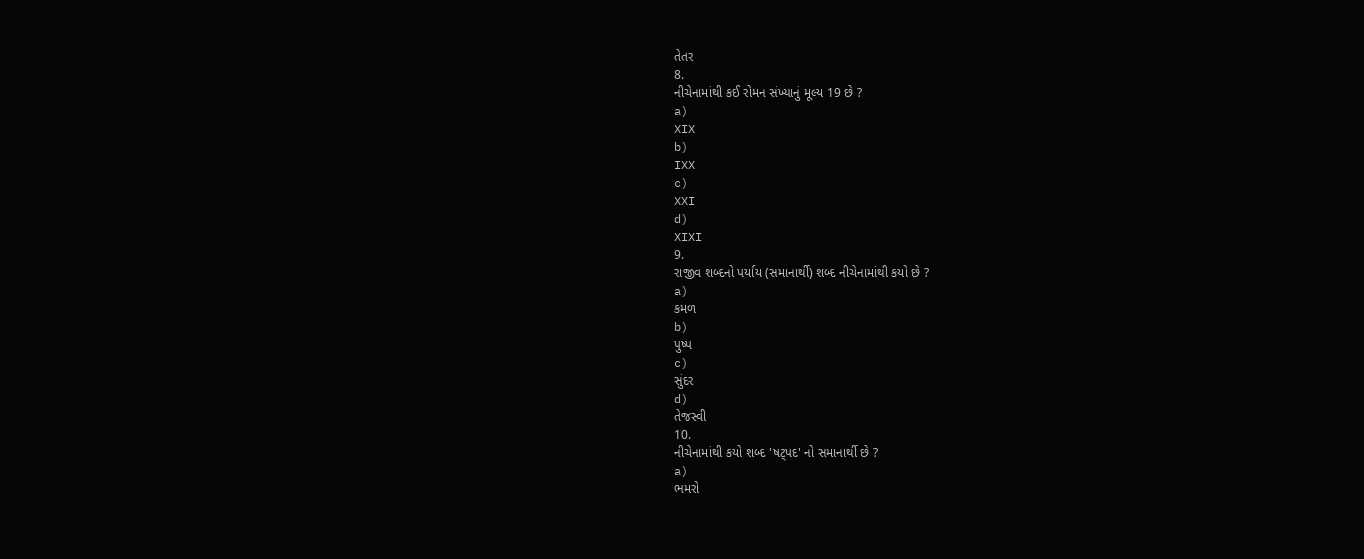તેતર
8.
નીચેનામાંથી કઈ રોમન સંખ્યાનું મૂલ્ય 19 છે ?
a)
XIX
b)
IXX
c)
XXI
d)
XIXI
9.
રાજીવ શબ્દનો પર્યાય (સમાનાર્થી) શબ્દ નીચેનામાંથી કયો છે ?
a)
કમળ
b)
પુષ્પ
c)
સુંદર
d)
તેજસ્વી
10.
નીચેનામાંથી કયો શબ્દ 'ષટ્પદ' નો સમાનાર્થી છે ?
a)
ભમરો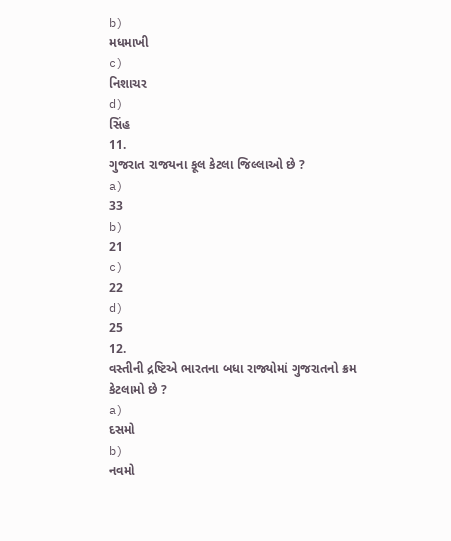b)
મધમાખી
c)
નિશાચર
d)
સિંહ
11.
ગુજરાત રાજયના કૂલ કેટલા જિલ્લાઓ છે ?
a)
33
b)
21
c)
22
d)
25
12.
વસ્તીની દ્રષ્ટિએ ભારતના બધા રાજ્યોમાં ગુજરાતનો ક્રમ કેટલામો છે ?
a)
દસમો
b)
નવમો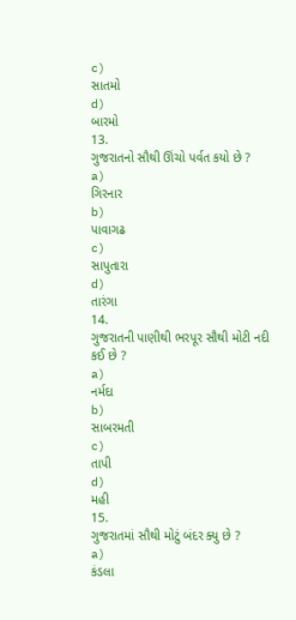c)
સાતમો
d)
બારમો
13.
ગુજરાતનો સૌથી ઊંચો પર્વત કયો છે ?
a)
ગિરનાર
b)
પાવાગઢ
c)
સાપુતારા
d)
તારંગા
14.
ગુજરાતની પાણીથી ભરપૂર સૌથી મોટી નદી કઈ છે ?
a)
નર્મદા
b)
સાબરમતી
c)
તાપી
d)
મહી
15.
ગુજરાતમાં સૌથી મોટું બંદર ક્યુ છે ?
a)
કંડલા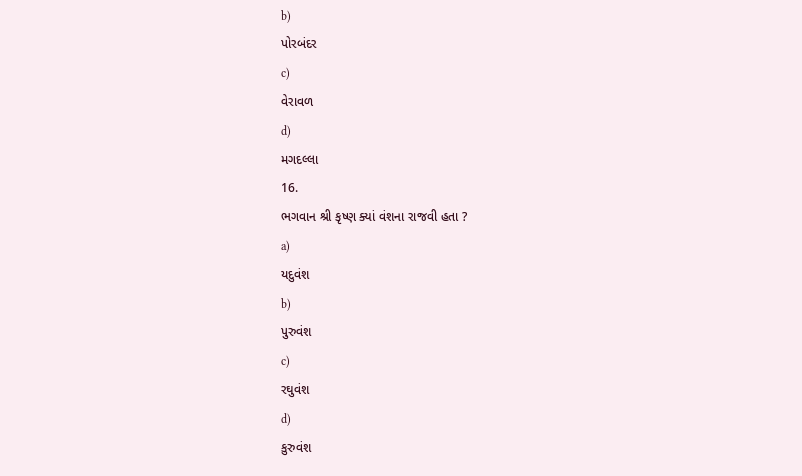b)
પોરબંદર
c)
વેરાવળ
d)
મગદલ્લા
16.
ભગવાન શ્રી કૃષ્ણ ક્યાં વંશના રાજવી હતા ?
a)
યદુવંશ
b)
પુરુવંશ
c)
રઘુવંશ
d)
કુરુવંશ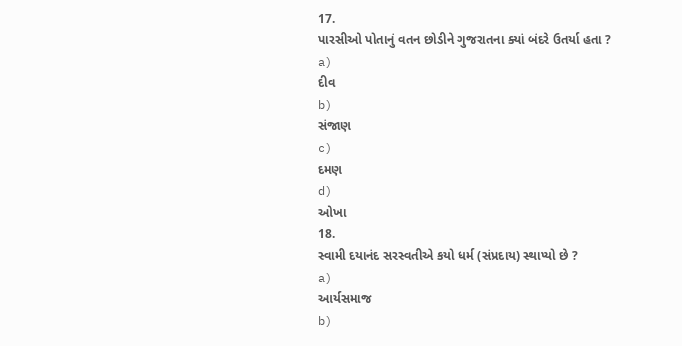17.
પારસીઓ પોતાનું વતન છોડીને ગુજરાતના ક્યાં બંદરે ઉતર્યા હતા ?
a)
દીવ
b)
સંજાણ
c)
દમણ
d)
ઓખા
18.
સ્વામી દયાનંદ સરસ્વતીએ કયો ધર્મ (સંપ્રદાય) સ્થાપ્યો છે ?
a)
આર્યસમાજ
b)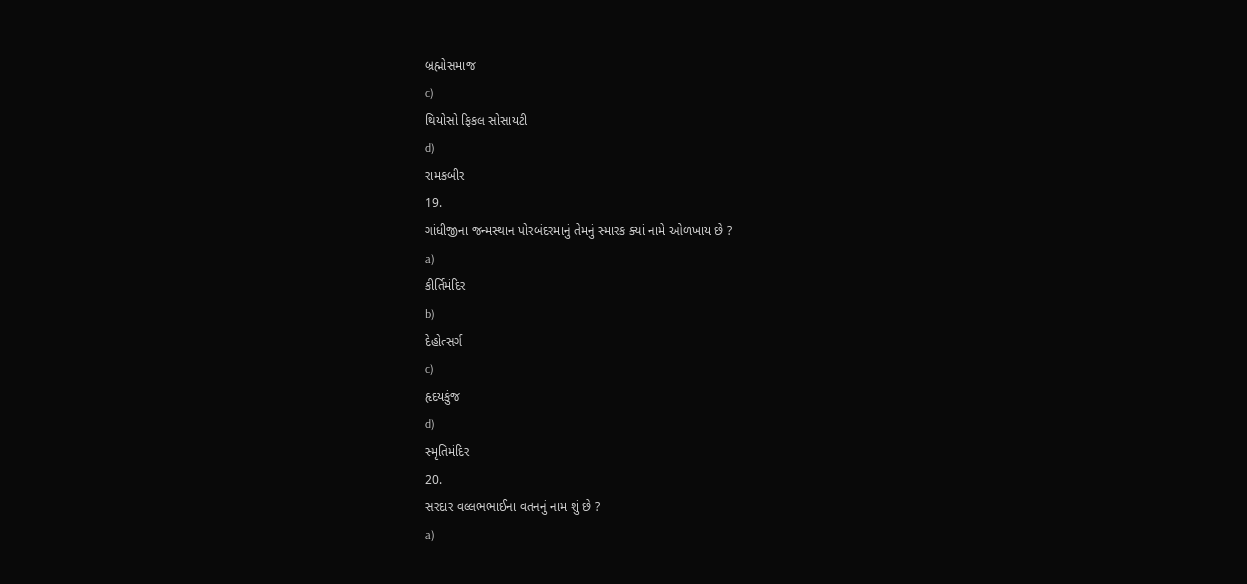બ્રહ્મોસમાજ
c)
થિયોસો ફિકલ સોસાયટી
d)
રામકબીર
19.
ગાંધીજીના જન્મસ્થાન પોરબંદરમાનું તેમનું સ્મારક ક્યાં નામે ઓળખાય છે ?
a)
કીર્તિમંદિર
b)
દેહોત્સર્ગ
c)
હૃદયકુંજ
d)
સ્મૃતિમંદિર
20.
સરદાર વલ્લભભાઈના વતનનું નામ શું છે ?
a)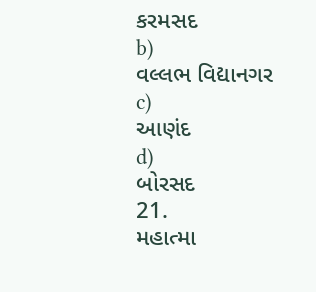કરમસદ
b)
વલ્લભ વિદ્યાનગર
c)
આણંદ
d)
બોરસદ
21.
મહાત્મા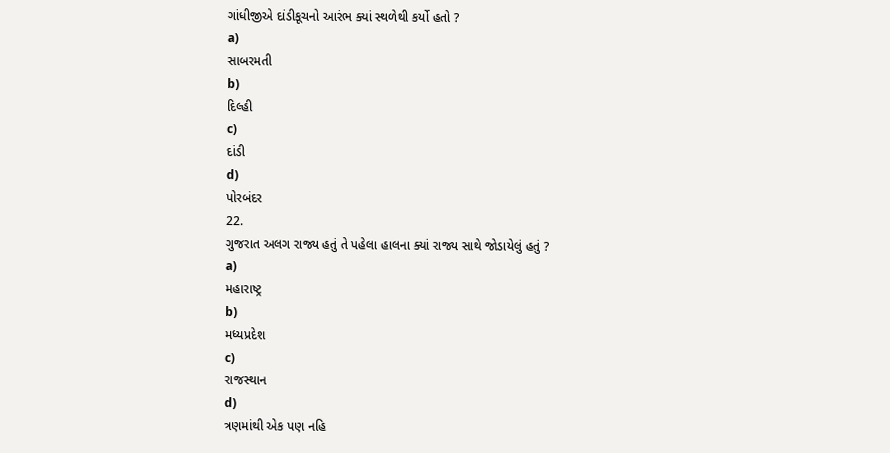ગાંધીજીએ દાંડીકૂચનો આરંભ ક્યાં સ્થળેથી કર્યો હતો ?
a)
સાબરમતી
b)
દિલ્હી
c)
દાંડી
d)
પોરબંદર
22.
ગુજરાત અલગ રાજ્ય હતું તે પહેલા હાલના ક્યાં રાજ્ય સાથે જોડાયેલું હતું ?
a)
મહારાષ્ટ્ર
b)
મધ્યપ્રદેશ
c)
રાજસ્થાન
d)
ત્રણમાંથી એક પણ નહિ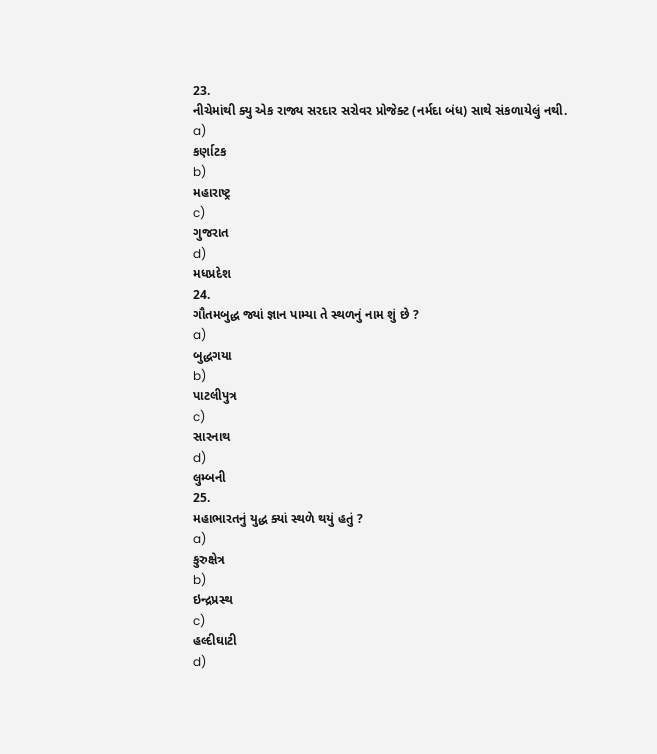23.
નીચેમાંથી ક્યુ એક રાજ્ય સરદાર સરોવર પ્રોજેક્ટ (નર્મદા બંધ) સાથે સંકળાયેલું નથી.
a)
કર્ણાટક
b)
મહારાષ્ટ્ર
c)
ગુજરાત
d)
મધપ્રદેશ
24.
ગૌતમબુદ્ધ જ્યાં જ્ઞાન પામ્યા તે સ્થળનું નામ શું છે ?
a)
બુદ્ધગયા
b)
પાટલીપુત્ર
c)
સારનાથ
d)
લુમ્બની
25.
મહાભારતનું યુદ્ધ ક્યાં સ્થળે થયું હતું ?
a)
કુરુક્ષેત્ર
b)
ઇન્દ્રપ્રસ્થ
c)
હલ્દીઘાટી
d)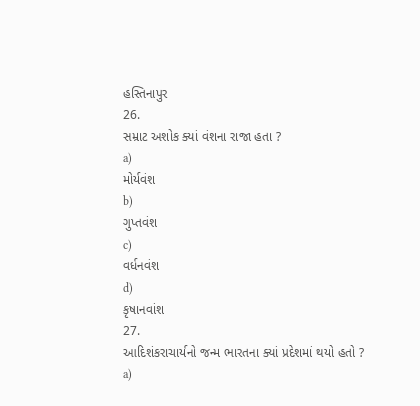હસ્તિનાપુર
26.
સમ્રાટ અશોક ક્યાં વંશના રાજા હતા ?
a)
મોર્યવંશ
b)
ગુપ્તવંશ
c)
વર્ધનવંશ
d)
કૃષાનવાંશ
27.
આદિશંકરાચાર્યનો જન્મ ભારતના ક્યાં પ્રદેશમાં થયો હતો ?
a)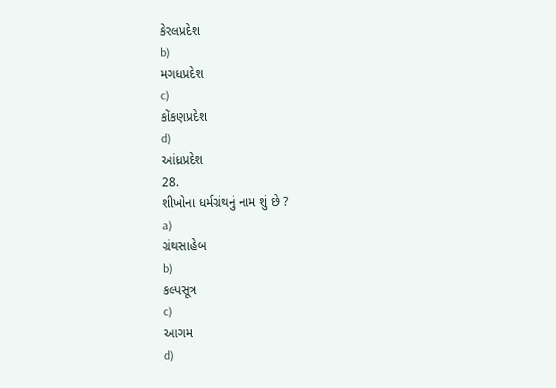કેરલપ્રદેશ
b)
મગધપ્રદેશ
c)
કોંકણપ્રદેશ
d)
આંધ્રપ્રદેશ
28.
શીખોના ધર્મગ્રંથનું નામ શું છે ?
a)
ગ્રંથસાહેબ
b)
કલ્પસૂત્ર
c)
આગમ
d)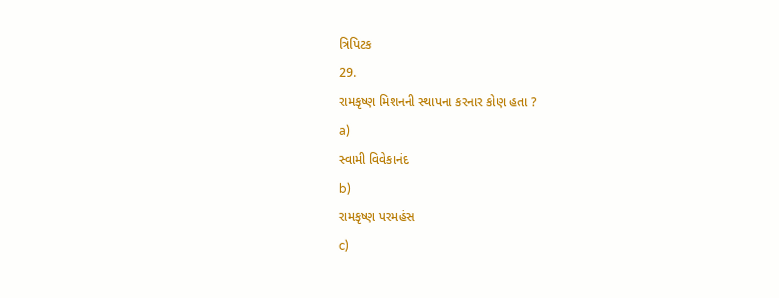ત્રિપિટક
29.
રામકૃષ્ણ મિશનની સ્થાપના કરનાર કોણ હતા ?
a)
સ્વામી વિવેકાનંદ
b)
રામકૃષ્ણ પરમહંસ
c)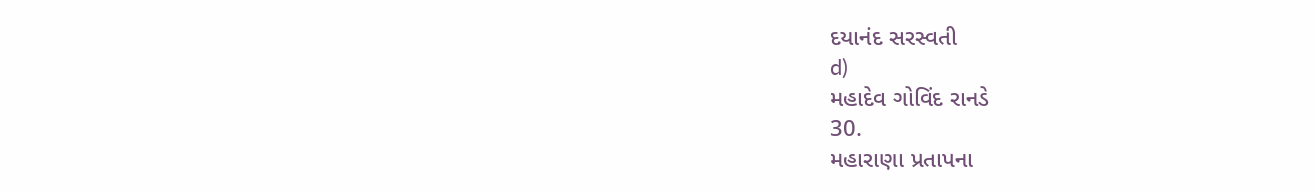દયાનંદ સરસ્વતી
d)
મહાદેવ ગોવિંદ રાનડે
30.
મહારાણા પ્રતાપના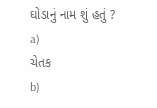ઘોડાનું નામ શું હતું ?
a)
ચેતક
b)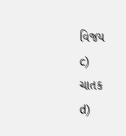વિજય
c)
ચાતક
d)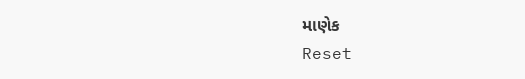માણેક
Reset